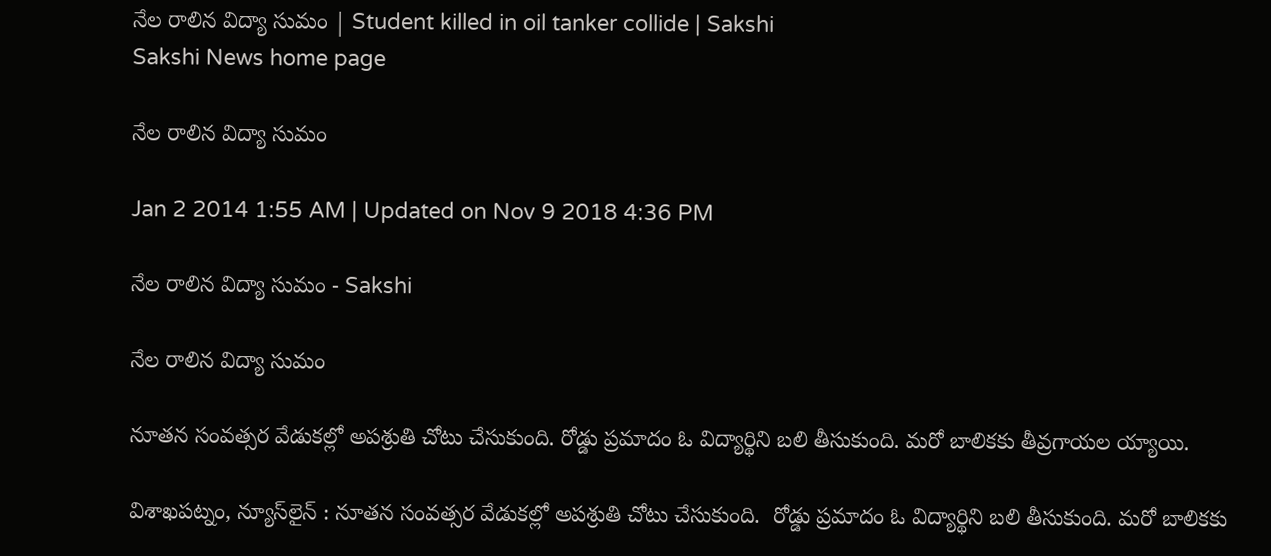నేల రాలిన విద్యా సుమం | Student killed in oil tanker collide | Sakshi
Sakshi News home page

నేల రాలిన విద్యా సుమం

Jan 2 2014 1:55 AM | Updated on Nov 9 2018 4:36 PM

నేల రాలిన విద్యా సుమం - Sakshi

నేల రాలిన విద్యా సుమం

నూతన సంవత్సర వేడుకల్లో అపశ్రుతి చోటు చేసుకుంది. రోడ్డు ప్రమాదం ఓ విద్యార్థిని బలి తీసుకుంది. మరో బాలికకు తీవ్రగాయల య్యాయి.

విశాఖపట్నం, న్యూస్‌లైన్ : నూతన సంవత్సర వేడుకల్లో అపశ్రుతి చోటు చేసుకుంది.  రోడ్డు ప్రమాదం ఓ విద్యార్థిని బలి తీసుకుంది. మరో బాలికకు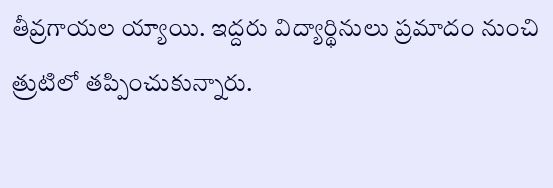తీవ్రగాయల య్యాయి. ఇద్దరు విద్యార్థినులు ప్రమాదం నుంచి త్రుటిలో తప్పించుకున్నారు.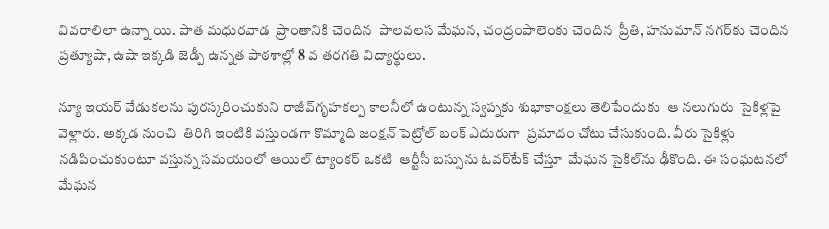వివరాలిలా ఉన్నా యి. పాత మధురవాడ  ప్రాంతానికి చెందిన  పాలవలస మేఘన, చంద్రంపాలెంకు చెందిన  ప్రీతి, హనుమాన్ నగర్‌కు చెందిన  ప్రత్యూషా, ఉషా ఇక్కడి జెడ్పీ ఉన్నత పాఠశాల్లో 8 వ తరగతి విద్యార్థులు.

న్యూ ఇయర్ వేడుకలను పురస్కరించుకుని రాజీవ్‌గృహకల్ప కాలనీలో ఉంటున్న స్వప్నకు శుభాకాంక్షలు తెలిపేందుకు  ఆ నలుగురు  సైకిళ్లపై వెళ్లారు. అక్కడ నుంచి  తిరిగి ఇంటికి వస్తుండగా కొమ్మాది జంక్షన్ పెట్రోల్ బంక్ ఎదురుగా  ప్రమాదం చోటు చేసుకుంది. వీరు సైకిళ్లు నడిపించుకుంటూ వస్తున్న సమయంలో ఆయిల్ ట్యాంకర్ ఒకటి  ఆర్టీసీ బస్సును ఓవర్‌టేక్ చేస్తూ  మేఘన సైకిల్‌ను ఢీకొంది. ఈ సంఘటనలో మేఘన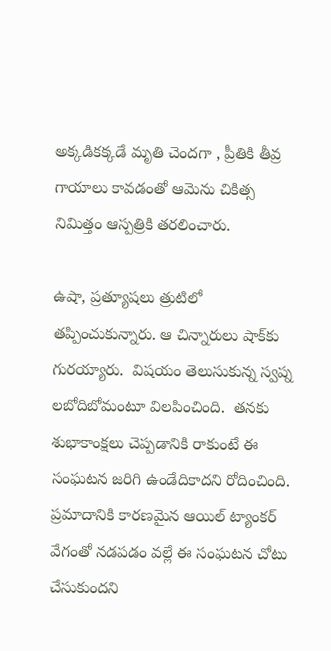అక్కడికక్కడే మృతి చెందగా , ప్రీతికి తీవ్ర గాయాలు కావడంతో ఆమెను చికిత్స నిమిత్తం ఆస్పత్రికి తరలించారు.

ఉషా, ప్రత్యూషలు త్రుటిలో తప్పించుకున్నారు. ఆ చిన్నారులు షాక్‌కు గురయ్యారు.  విషయం తెలుసుకున్న స్వప్న లబోదిబోమంటూ విలపించింది.  తనకు శుభాకాంక్షలు చెప్పడానికి రాకుంటే ఈ సంఘటన జరిగి ఉండేదికాదని రోదించింది.  ప్రమాదానికి కారణమైన ఆయిల్ ట్యాంకర్ వేగంతో నడపడం వల్లే ఈ సంఘటన చోటు చేసుకుందని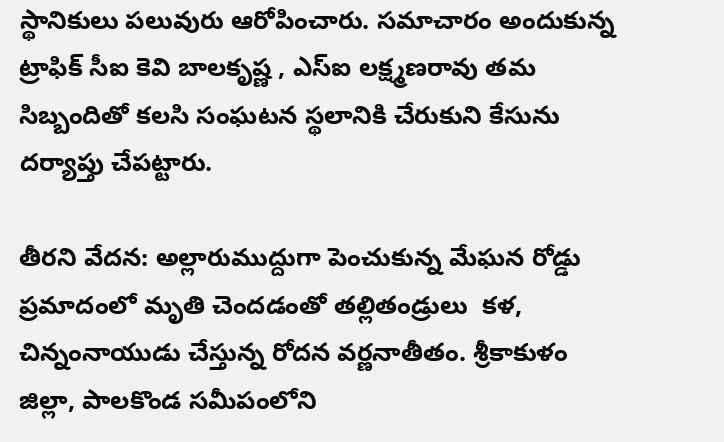స్థానికులు పలువురు ఆరోపించారు. సమాచారం అందుకున్న ట్రాఫిక్ సీఐ కెవి బాలకృష్ణ , ఎస్‌ఐ లక్ష్మణరావు తమ సిబ్బందితో కలసి సంఘటన స్థలానికి చేరుకుని కేసును దర్యాప్తు చేపట్టారు.

తీరని వేదన: అల్లారుముద్దుగా పెంచుకున్న మేఘన రోడ్డు ప్రమాదంలో మృతి చెందడంతో తల్లితండ్రులు  కళ, చిన్నంనాయుడు చేస్తున్న రోదన వర్ణనాతీతం. శ్రీకాకుళం జిల్లా, పాలకొండ సమీపంలోని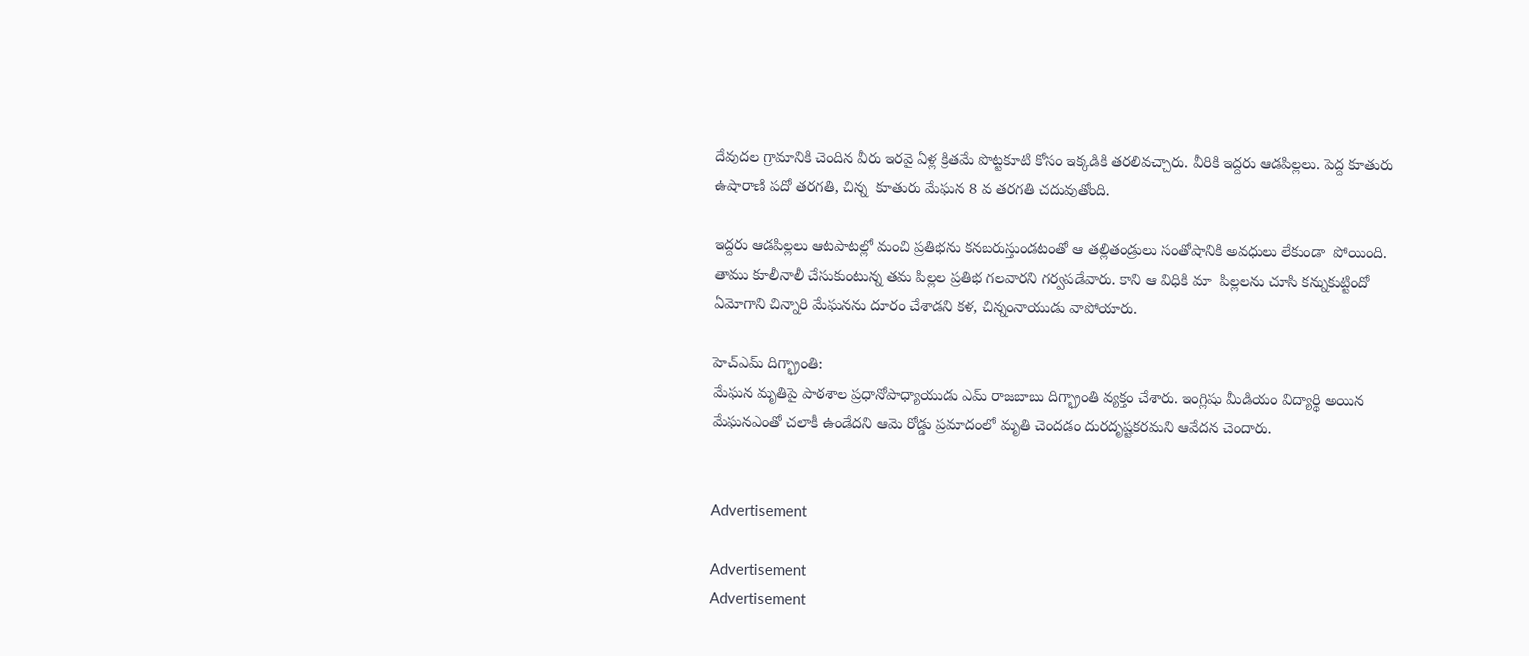దేవుదల గ్రామానికి చెందిన వీరు ఇరవై ఏళ్ల క్రితమే పొట్టకూటి కోసం ఇక్కడికి తరలివచ్చారు. వీరికి ఇద్దరు ఆడపిల్లలు. పెద్ద కూతురు ఉషారాణి పదో తరగతి, చిన్న  కూతురు మేఘన 8 వ తరగతి చదువుతోంది.

ఇద్దరు ఆడపిల్లలు ఆటపాటల్లో మంచి ప్రతిభను కనబరుస్తుండటంతో ఆ తల్లితండ్రులు సంతోషానికి అవధులు లేకుండా  పోయింది. తాము కూలీనాలీ చేసుకుంటున్న తమ పిల్లల ప్రతిభ గలవారని గర్వపడేవారు. కాని ఆ విధికి మా  పిల్లలను చూసి కన్నుకుట్టిందో ఏమోగాని చిన్నారి మేఘనను దూరం చేశాడని కళ, చిన్నంనాయుడు వాపోయారు.

హెచ్‌ఎమ్ దిగ్భ్రాంతి:
మేఘన మృతిపై పాఠశాల ప్రధానోపాధ్యాయుడు ఎమ్ రాజబాబు దిగ్భ్రాంతి వ్యక్తం చేశారు. ఇంగ్లిషు మీడియం విద్యార్థి అయిన మేఘనఎంతో చలాకీ ఉండేదని ఆమె రోడ్డు ప్రమాదంలో మృతి చెందడం దురదృష్టకరమని ఆవేదన చెందారు.


Advertisement

Advertisement
Advertisement